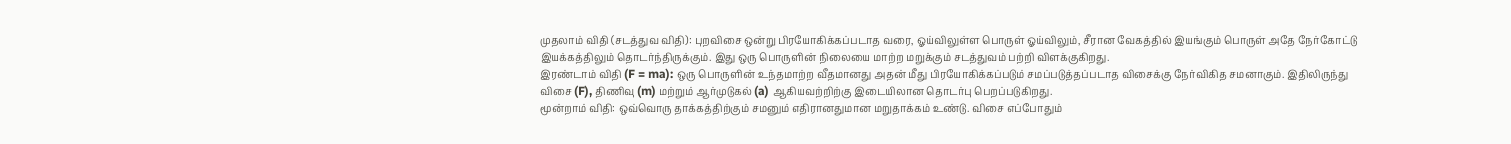முதலாம் விதி (சடத்துவ விதி): புறவிசை ஒன்று பிரயோகிக்கப்படாத வரை, ஓய்விலுள்ள பொருள் ஓய்விலும், சீரான வேகத்தில் இயங்கும் பொருள் அதே நேர்கோட்டு இயக்கத்திலும் தொடர்ந்திருக்கும். இது ஒரு பொருளின் நிலையை மாற்ற மறுக்கும் சடத்துவம் பற்றி விளக்குகிறது.
இரண்டாம் விதி (F = ma): ஒரு பொருளின் உந்தமாற்ற வீதமானது அதன் மீது பிரயோகிக்கப்படும் சமப்படுத்தப்படாத விசைக்கு நேர்விகித சமனாகும். இதிலிருந்து விசை (F), திணிவு (m) மற்றும் ஆர்முடுகல் (a) ஆகியவற்றிற்கு இடையிலான தொடர்பு பெறப்படுகிறது.
மூன்றாம் விதி: ஒவ்வொரு தாக்கத்திற்கும் சமனும் எதிரானதுமான மறுதாக்கம் உண்டு. விசை எப்போதும்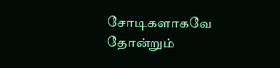சோடிகளாகவே தோன்றும்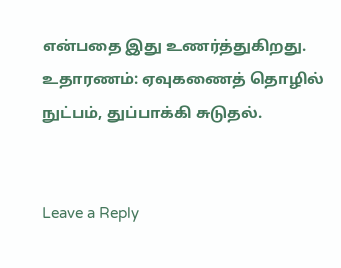என்பதை இது உணர்த்துகிறது. உதாரணம்: ஏவுகணைத் தொழில் நுட்பம், துப்பாக்கி சுடுதல்.


Leave a Reply